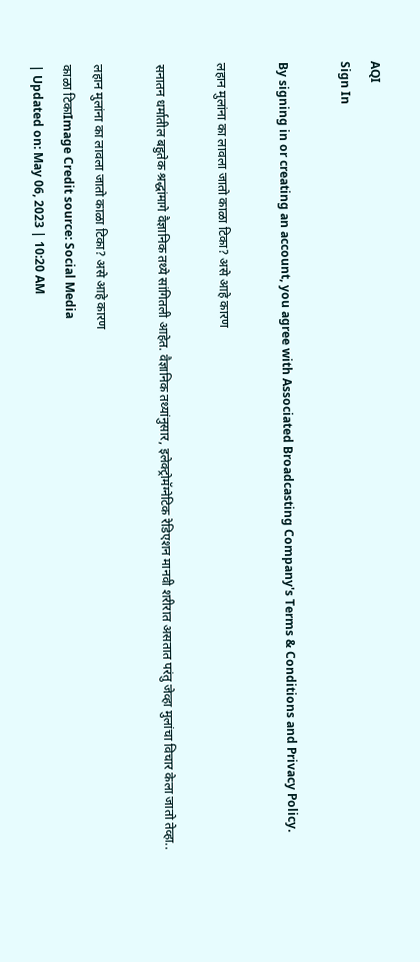AQI
Sign In

By signing in or creating an account, you agree with Associated Broadcasting Company's Terms & Conditions and Privacy Policy.

लहान मुलांना का लावला जातो काळा टिका? असे आहे कारण

सनातन धर्मातील बहुतेक श्रद्धांमागे वैज्ञानिक तथ्ये सांगितली आहेत. वैज्ञानिक तथ्यांनुसार, इलेक्ट्रोमॅग्नेटिक रेडिएशन मानवी शरीरात असतात परंतु जेव्हा मुलांचा विचार केला जातो तेव्हा..

लहान मुलांना का लावला जातो काळा टिका? असे आहे कारण
काळा टिकाImage Credit source: Social Media
| Updated on: May 06, 2023 | 10:20 AM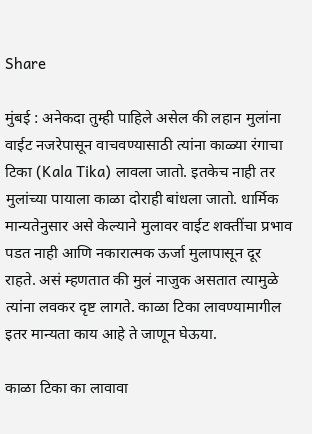Share

मुंबई : अनेकदा तुम्ही पाहिले असेल की लहान मुलांना वाईट नजरेपासून वाचवण्यासाठी त्यांना काळ्या रंगाचा टिका (Kala Tika) लावला जातो. इतकेच नाही तर  मुलांच्या पायाला काळा दोराही बांधला जातो. धार्मिक मान्यतेनुसार असे केल्याने मुलावर वाईट शक्तींचा प्रभाव पडत नाही आणि नकारात्मक ऊर्जा मुलापासून दूर राहते. असं म्हणतात की मुलं नाजुक असतात त्यामुळे त्यांना लवकर दृष्ट लागते. काळा टिका लावण्यामागील इतर मान्यता काय आहे ते जाणून घेऊया.

काळा टिका का लावावा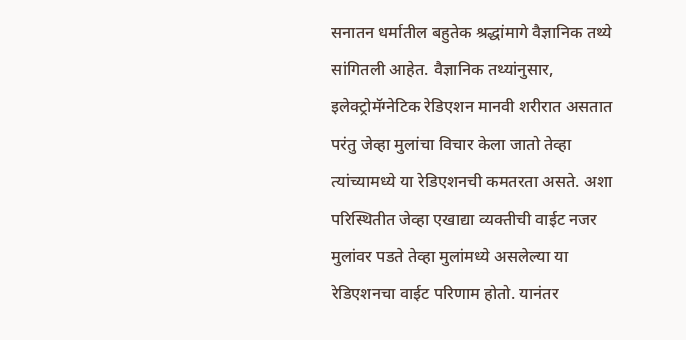सनातन धर्मातील बहुतेक श्रद्धांमागे वैज्ञानिक तथ्ये सांगितली आहेत. वैज्ञानिक तथ्यांनुसार, इलेक्ट्रोमॅग्नेटिक रेडिएशन मानवी शरीरात असतात परंतु जेव्हा मुलांचा विचार केला जातो तेव्हा त्यांच्यामध्ये या रेडिएशनची कमतरता असते. अशा परिस्थितीत जेव्हा एखाद्या व्यक्तीची वाईट नजर मुलांवर पडते तेव्हा मुलांमध्ये असलेल्या या रेडिएशनचा वाईट परिणाम होतो. यानंतर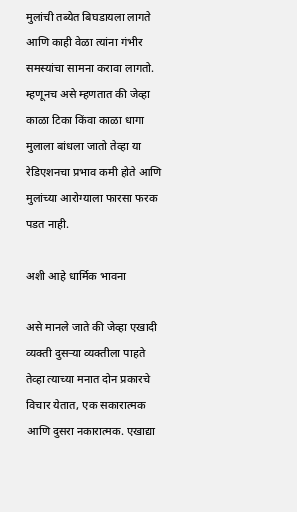मुलांची तब्येत बिघडायला लागते आणि काही वेळा त्यांना गंभीर समस्यांचा सामना करावा लागतो. म्हणूनच असे म्हणतात की जेव्हा काळा टिका किंवा काळा धागा मुलाला बांधला जातो तेव्हा या रेडिएशनचा प्रभाव कमी होते आणि मुलांच्या आरोग्याला फारसा फरक पडत नाही.

अशी आहे धार्मिक भावना

असे मानले जाते की जेव्हा एखादी व्यक्ती दुसऱ्या व्यक्तीला पाहते तेव्हा त्याच्या मनात दोन प्रकारचे विचार येतात, एक सकारात्मक आणि दुसरा नकारात्मक. एखाद्या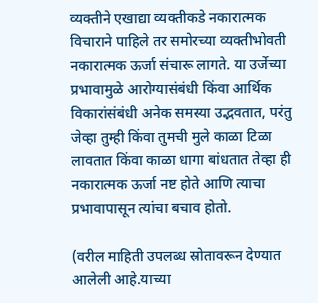व्यक्तीने एखाद्या व्यक्तीकडे नकारात्मक विचाराने पाहिले तर समोरच्या व्यक्तीभोवती नकारात्मक ऊर्जा संचारू लागते. या उर्जेच्या प्रभावामुळे आरोग्यासंबंधी किंवा आर्थिक विकारांसंबंधी अनेक समस्या उद्भवतात, परंतु जेव्हा तुम्ही किंवा तुमची मुले काळा टिळा लावतात किंवा काळा धागा बांधतात तेव्हा ही नकारात्मक ऊर्जा नष्ट होते आणि त्याचा प्रभावापासून त्यांचा बचाव होतो.

(वरील माहिती उपलब्ध स्रोतावरून देण्यात आलेली आहे.याच्या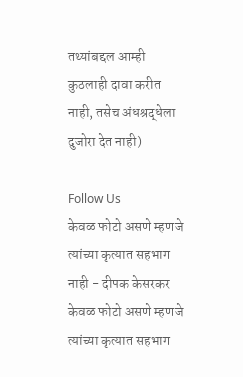तथ्यांबद्दल आम्ही कुठलाही दावा करीत नाही, तसेच अंधश्रद्धेला दुजोरा देत नाही)

Follow Us
केवळ फोटो असणे म्हणजे त्यांच्या कृत्यात सहभाग नाही - दीपक केसरकर
केवळ फोटो असणे म्हणजे त्यांच्या कृत्यात सहभाग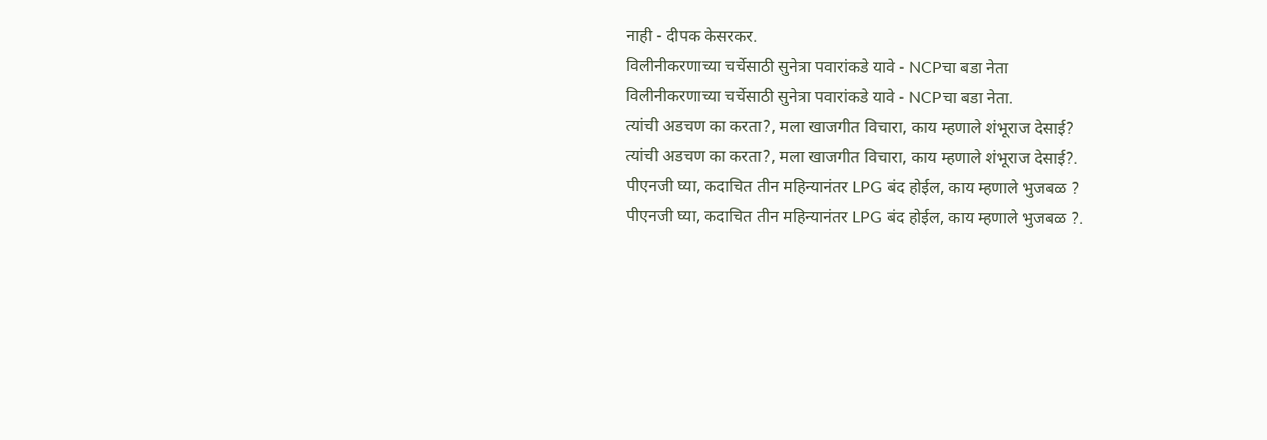नाही - दीपक केसरकर.
विलीनीकरणाच्या चर्चेसाठी सुनेत्रा पवारांकडे यावे - NCPचा बडा नेता
विलीनीकरणाच्या चर्चेसाठी सुनेत्रा पवारांकडे यावे - NCPचा बडा नेता.
त्यांची अडचण का करता?, मला खाजगीत विचारा, काय म्हणाले शंभूराज देसाई?
त्यांची अडचण का करता?, मला खाजगीत विचारा, काय म्हणाले शंभूराज देसाई?.
पीएनजी घ्या, कदाचित तीन महिन्यानंतर LPG बंद होईल, काय म्हणाले भुजबळ ?
पीएनजी घ्या, कदाचित तीन महिन्यानंतर LPG बंद होईल, काय म्हणाले भुजबळ ?.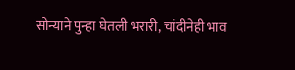सोन्याने पुन्हा घेतली भरारी, चांदीनेही भाव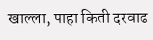खाल्ला, पाहा किती दरवाढ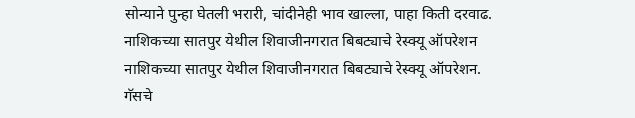सोन्याने पुन्हा घेतली भरारी, चांदीनेही भाव खाल्ला, पाहा किती दरवाढ.
नाशिकच्या सातपुर येथील शिवाजीनगरात बिबट्याचे रेस्क्यू ऑपरेशन
नाशिकच्या सातपुर येथील शिवाजीनगरात बिबट्याचे रेस्क्यू ऑपरेशन.
गॅसचे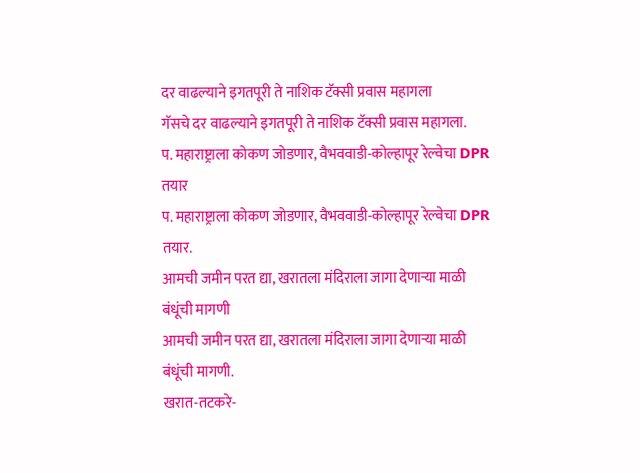दर वाढल्याने इगतपूरी ते नाशिक टॅक्सी प्रवास महागला
गॅसचे दर वाढल्याने इगतपूरी ते नाशिक टॅक्सी प्रवास महागला.
प. महाराष्ट्राला कोकण जोडणार, वैभववाडी-कोल्हापूर रेल्वेचा DPR तयार
प. महाराष्ट्राला कोकण जोडणार, वैभववाडी-कोल्हापूर रेल्वेचा DPR तयार.
आमची जमीन परत द्या, खरातला मंदिराला जागा देणाऱ्या माळी बंधूंची मागणी
आमची जमीन परत द्या, खरातला मंदिराला जागा देणाऱ्या माळी बंधूंची मागणी.
खरात-तटकरे-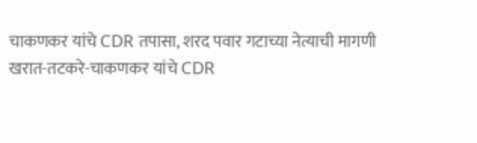चाकणकर यांचे CDR तपासा, शरद पवार गटाच्या नेत्याची मागणी
खरात-तटकरे-चाकणकर यांचे CDR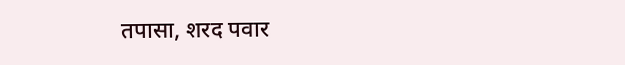तपासा, शरद पवार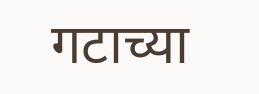गटाच्या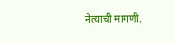नेत्याची मागणी.